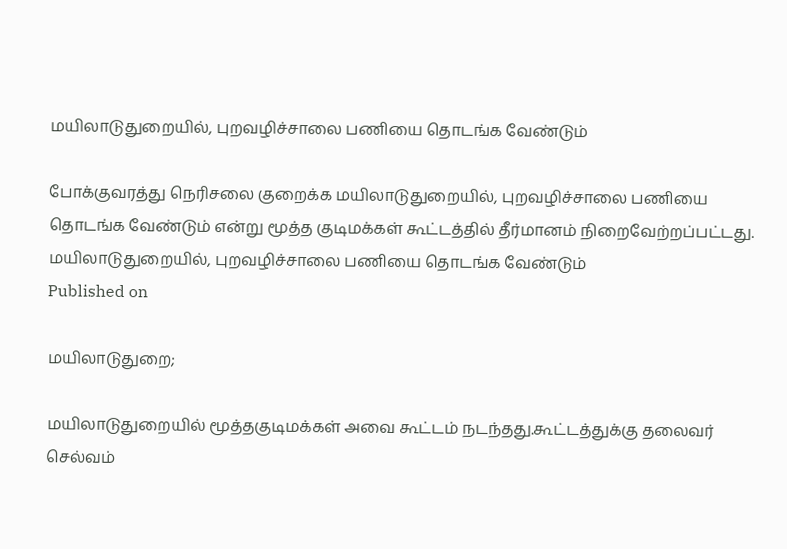மயிலாடுதுறையில், புறவழிச்சாலை பணியை தொடங்க வேண்டும்

போக்குவரத்து நெரிசலை குறைக்க மயிலாடுதுறையில், புறவழிச்சாலை பணியை தொடங்க வேண்டும் என்று மூத்த குடிமக்கள் கூட்டத்தில் தீர்மானம் நிறைவேற்றப்பட்டது.
மயிலாடுதுறையில், புறவழிச்சாலை பணியை தொடங்க வேண்டும்
Published on

மயிலாடுதுறை;

மயிலாடுதுறையில் மூத்தகுடிமக்கள் அவை கூட்டம் நடந்தது.கூட்டத்துக்கு தலைவர் செல்வம்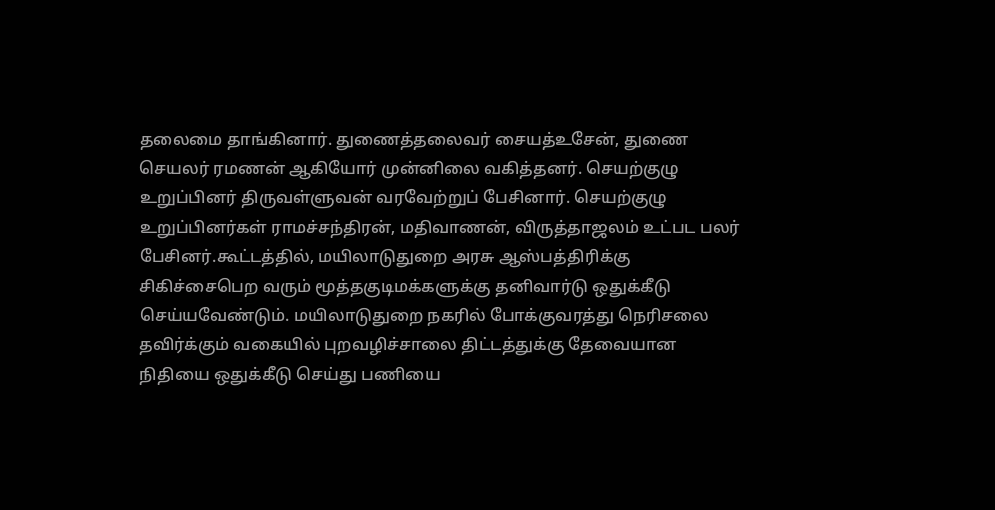தலைமை தாங்கினார். துணைத்தலைவர் சையத்உசேன், துணை செயலர் ரமணன் ஆகியோர் முன்னிலை வகித்தனர். செயற்குழு உறுப்பினர் திருவள்ளுவன் வரவேற்றுப் பேசினார். செயற்குழு உறுப்பினர்கள் ராமச்சந்திரன், மதிவாணன், விருத்தாஜலம் உட்பட பலர் பேசினர்.கூட்டத்தில், மயிலாடுதுறை அரசு ஆஸ்பத்திரிக்கு சிகிச்சைபெற வரும் மூத்தகுடிமக்களுக்கு தனிவார்டு ஒதுக்கீடு செய்யவேண்டும். மயிலாடுதுறை நகரில் போக்குவரத்து நெரிசலை தவிர்க்கும் வகையில் புறவழிச்சாலை திட்டத்துக்கு தேவையான நிதியை ஒதுக்கீடு செய்து பணியை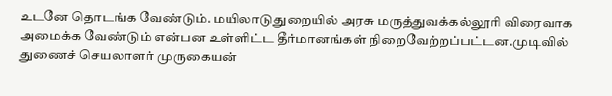உடனே தொடங்க வேண்டும். மயிலாடுதுறையில் அரசு மருத்துவக்கல்லூரி விரைவாக அமைக்க வேண்டும் என்பன உள்ளிட்ட தீர்மானங்கள் நிறைவேற்றப்பட்டன.முடிவில் துணைச் செயலாளர் முருகையன்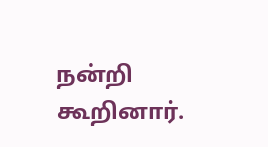நன்றி கூறினார்.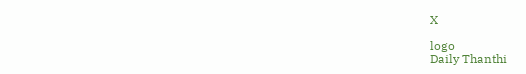X

logo
Daily Thanthi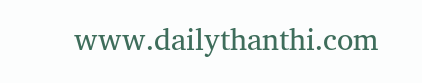www.dailythanthi.com